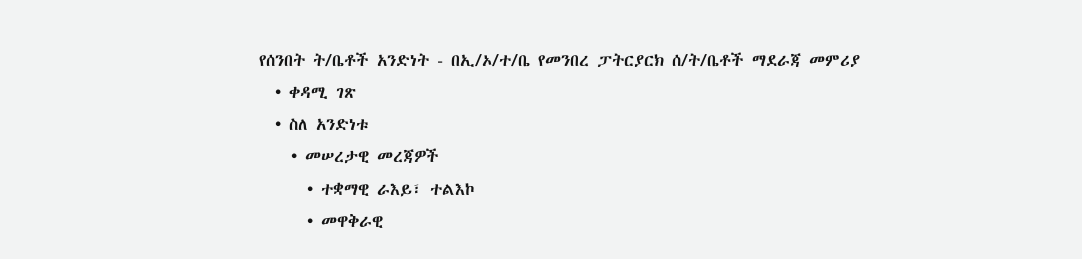የሰንበት ት/ቤቶች አንድነት - በኢ/ኦ/ተ/ቤ የመንበረ ፓትርያርክ ሰ/ት/ቤቶች ማደራጃ መምሪያ
  • ቀዳሚ ገጽ
  • ስለ አንድነቱ
    • መሠረታዊ መረጃዎች
      • ተቋማዊ ራእይ፣ ተልእኮ
      • መዋቅራዊ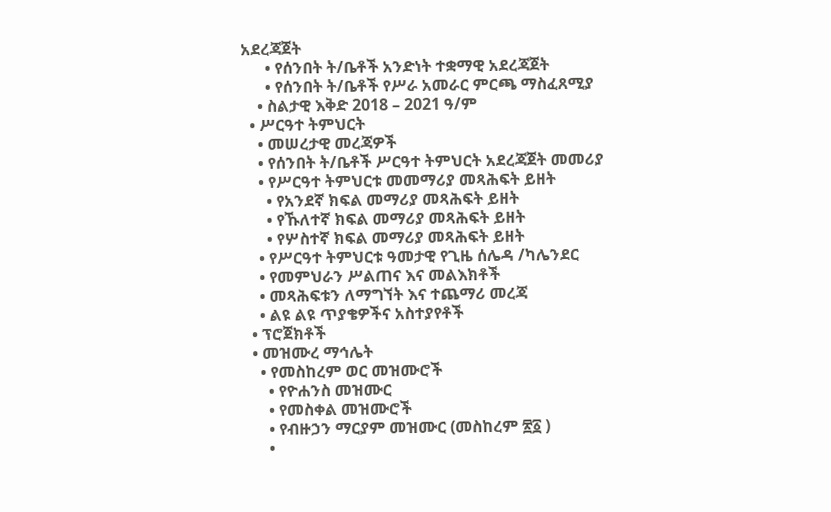አደረጃጀት
      • የሰንበት ት/ቤቶች አንድነት ተቋማዊ አደረጃጀት
      • የሰንበት ት/ቤቶች የሥራ አመራር ምርጫ ማስፈጸሚያ
    • ስልታዊ እቅድ 2018 – 2021 ዓ/ም
  • ሥርዓተ ትምህርት
    • መሠረታዊ መረጃዎች
    • የሰንበት ት/ቤቶች ሥርዓተ ትምህርት አደረጃጀት መመሪያ
    • የሥርዓተ ትምህርቱ መመማሪያ መጻሕፍት ይዘት
      • የአንደኛ ክፍል መማሪያ መጻሕፍት ይዘት
      • የኹለተኛ ክፍል መማሪያ መጻሕፍት ይዘት
      • የሦስተኛ ክፍል መማሪያ መጻሕፍት ይዘት
    • የሥርዓተ ትምህርቱ ዓመታዊ የጊዜ ሰሌዳ /ካሌንደር
    • የመምህራን ሥልጠና እና መልእክቶች
    • መጻሕፍቱን ለማግኘት እና ተጨማሪ መረጃ
    • ልዩ ልዩ ጥያቄዎችና አስተያየቶች
  • ፕሮጀክቶች
  • መዝሙረ ማኅሌት
    • የመስከረም ወር መዝሙሮች
      • የዮሐንስ መዝሙር
      • የመስቀል መዝሙሮች
      • የብዙኃን ማርያም መዝሙር (መስከረም ፳፩ )
      •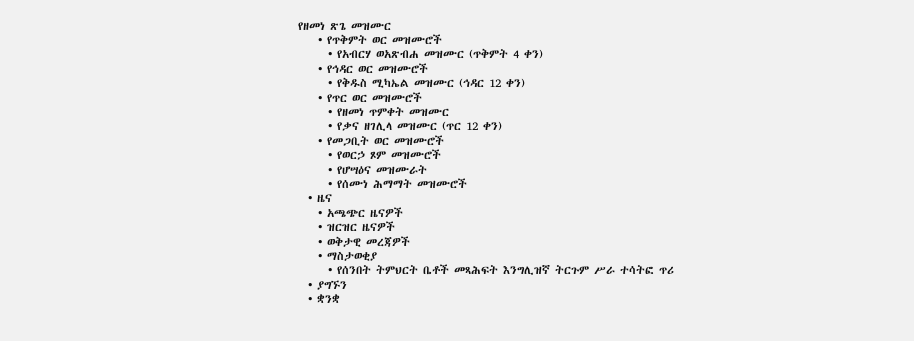የዘመነ ጽጌ መዝሙር
    • የጥቅምት ወር መዝሙሮች
      • የአብርሃ ወአጽብሐ መዝሙር (ጥቅምት 4 ቀን)
    • የኅዳር ወር መዝሙሮች
      • የቅዱስ ሚካኤል መዝሙር (ኅዳር 12 ቀን)
    • የጥር ወር መዝሙሮች
      • የዘመነ ጥምቀት መዝሙር
      • የቃና ዘገሊላ መዝሙር (ጥር 12 ቀን)
    • የመጋቢት ወር መዝሙሮች
      • የወርኃ ጾም መዝሙሮች
      • የሆሣዕና መዝሙራት
      • የሰሙነ ሕማማት መዝሙሮች
  • ዜና
    • አጫጭር ዜናዎች
    • ዝርዝር ዜናዎች
    • ወቅታዊ መረጃዎች
    • ማስታወቂያ
      • የሰንበት ትምህርት ቤቶች መጻሕፍት እንግሊዝኛ ትርጉም ሥራ ተሳትፎ ጥሪ
  • ያግኙን
  • ቋንቋ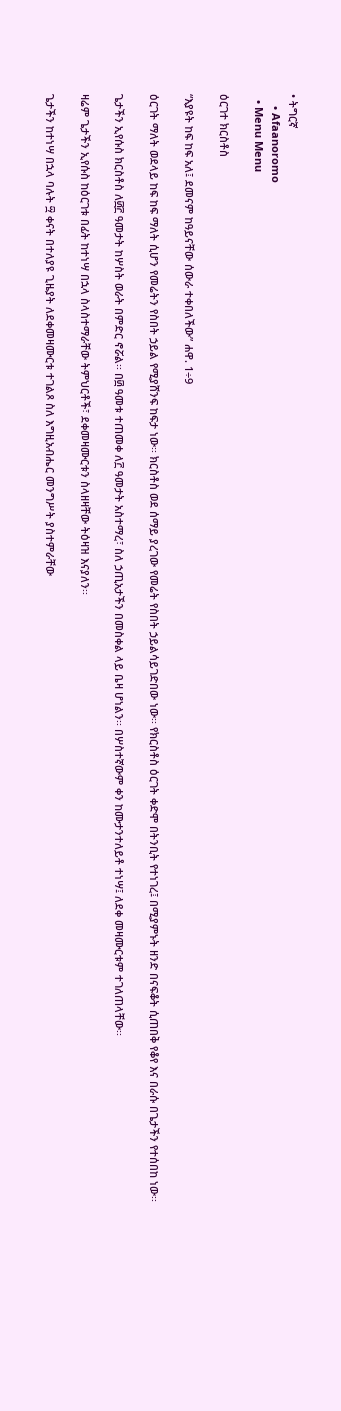• ትግርኛ
    • Afaanoromo
  • Menu Menu

ዕርገተ ክርስቶስ

“እያዩት ከፍ ከፍ አለ፤ ደመናም ከዓይናቸው ሰውራ ተቀበለችው” ሐዋ. 1÷9

ዕርገት ማለት ወደላይ ከፍ ከፍ ማለት ሲሆን የመሬትን የስበት ኃይል የሚያሸንፍ ከፍታ ነው፡፡ ክርስቶስ ወደ ሰማይ ያረገው የመሬት የስበት ኃይልሳይገድበው ነው፡፡ የክርስቶስ ዕርገት ቀድሞ በትንቢት የተነገረ፤ በሚያምኑት ዘንድ በናፍቆት ሲጠበቅ የቆየ እና በራሱ በጌታችን የተሰበከ ነው፡፡

ጌታችን ኢየሱስ ክርስቶስ ለ፴፫ ዓመታት ከሦስት ወራት በምድር ኖሯል፡፡ በ፴ ዓመቱ ተጠመቀ ለ፫ ዓመታት አስተማረ፣ ስለ ኃጢአታችን በመስቀል ላይ ቤዛ ሆነልን፡፡ በሦስተኛውም ቀን ከሙታንተለይቶ ተነሣ፤ ለደቀ መዛሙርቱም ተገለጠላቸው፡፡

ዛሬም ጌታችን ኢየሱስ ከዕርገቱ በፊት ከተነሣ በኋላ ስላስተማራቸው ትምህርቶች፣ ደቀመዛሙርቱን ስላዘዛቸው ትዕዛዝ እናያለን፡፡

ጌታችን ከተነሣ በኋላ ባሉት ፵ ቀናት በተለያዩ ጊዜያት ለደቀመዛሙርቱ ተገልጾ ስለ እግዚአብሔር መንግሥት ያስተምራቸው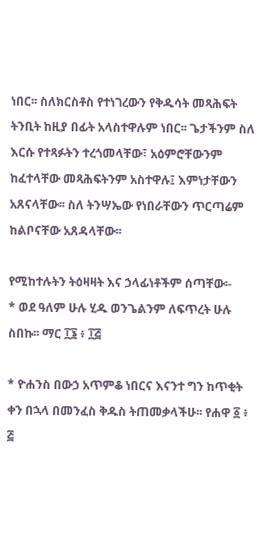ነበር፡፡ ስለክርስቶስ የተነገረውን የቅዱሳት መጻሕፍት ትንቢት ከዚያ በፊት አላስተዋሉም ነበር፡፡ ጌታችንም ስለ እርሱ የተጻፉትን ተረጎመላቸው፣ አዕምሮቸውንም ከፈተላቸው መጻሕፍትንም አስተዋሉ፤ እምነታቸውን አጸናላቸው፡፡ ስለ ትንሣኤው የነበራቸውን ጥርጣሬም ከልቦናቸው አጸዳላቸው፡፡

የሚከተሉትን ትዕዛዛት እና ኃላፊነቶችም ሰጣቸው፡-
* ወደ ዓለም ሁሉ ሂዱ ወንጌልንም ለፍጥረት ሁሉ ስበኩ፡፡ ማር ፲፮ ፥ ፲፭

* ዮሐንስ በውኃ አጥምቆ ነበርና እናንተ ግን ከጥቂት ቀን በኋላ በመንፈስ ቅዱስ ትጠመቃላችሁ፡፡ የሐዋ ፩ ፥ ፭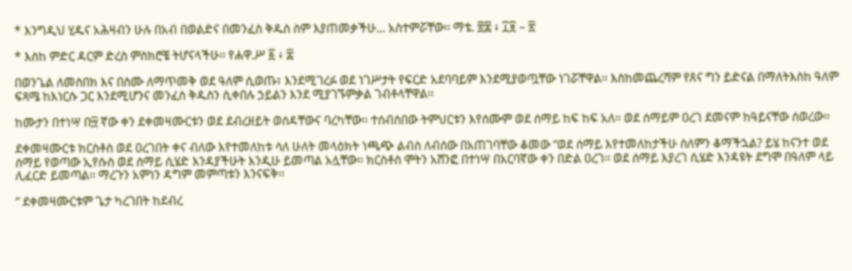* እንግዲህ ሂዱና አሕዛብን ሁሉ በአብ በወልድና በመንፈስ ቅዱስ ስም እያጠመቃችሁ… አስተምሯቸው፡፡ ማቴ. ፳፰ ፥ ፲፱ – ፳

* እስከ ምድር ዳርም ድረስ ምስክሮቼ ትሆናላችሁ፡፡ የሐዋ.ሥ ፩ ፥ ፰

በወንጌል ለመስበክ እና በስሙ ለማጥመቅ ወደ ዓለም ሲወጡ፣ እንደሚገረፉ ወደ ነገሥታት የፍርድ አደባባይም እንደሚያወጧቸው ነገሯቸዋል፡፡ እስከመጨረሻም የጸና ግን ይድናል በማለትእስከ ዓለም ፍጻሜ ከእነርሱ ጋር እንደሚሆንና መንፈስ ቅዱስን ሲቀበሉ ኃይልን እንደ ሚያገኙምቃል ገብቶላቸዋል፡፡

ከሙታን በተነሣ በ፵ ኛው ቀን ደቀመዛሙርቱን ወደ ደብረዘይት ወሰዳቸውና ባረካቸው፡፡ ተሰብስበው ትምህርቱን እየሰሙም ወደ ሰማይ ከፍ ከፍ አለ፡፡ ወደ ሰማይም ዐረገ ደመናም ከዓይናቸው ሰወረው፡፡

ደቀመዛሙርቱ ክርስቶስ ወደ ዐረገበት ቀና ብለው እየተመለከቱ ሳለ ሁለት መላዕክት ነጫጭ ልብስ ለብሰው በአጠገባቸው ቆመው “ወደ ሰማይ እየተመለከታችሁ ስለምን ቆማችኋል? ይሄ ከናንተ ወደ ሰማይ የወጣው ኢየሱስ ወደ ሰማይ ሲሄድ እንዳያችሁት እንዲሁ ይመጣል አሏቸው፡፡ ክርስቶስ ሞትን አሸንፎ በተነሣ በአርባኛው ቀን በድል ዐረገ፡፡ ወደ ሰማይ እያረገ ሲሄድ እንዳዩት ደግሞ በዓለም ላይ ሊፈርድ ይመጣል፡፡ ማረጉን አምነን ዳግም መምጣቱን እንናፍቅ፡፡

” ደቀመዛሙርቱም ጌታ ካረገበት ከደብረ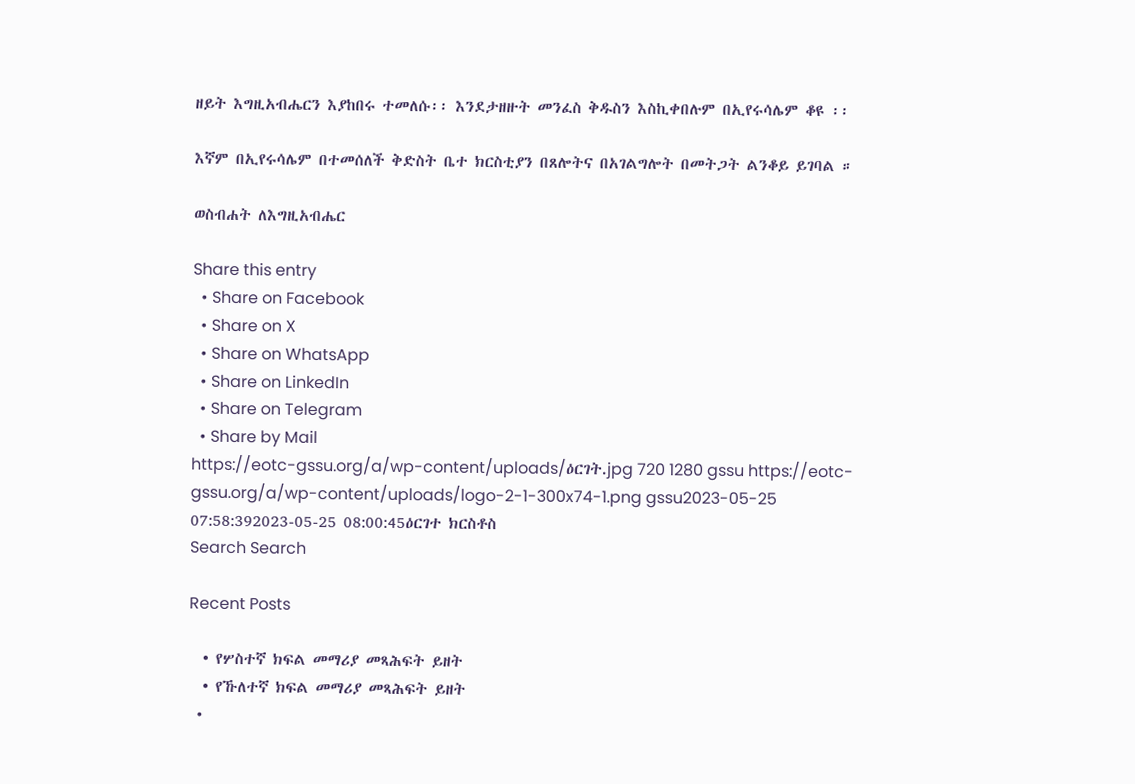ዘይት እግዚአብሔርን እያከበሩ ተመለሱ፡፡ እንደታዘዙት መንፈስ ቅዱስን እስኪቀበሉም በኢየሩሳሌም ቆዩ ፡፡

እኛም በኢየሩሳሌም በተመሰለች ቅድስት ቤተ ክርስቲያን በጸሎትና በአገልግሎት በመትጋት ልንቆይ ይገባል ።

ወስብሐት ለእግዚአብሔር

Share this entry
  • Share on Facebook
  • Share on X
  • Share on WhatsApp
  • Share on LinkedIn
  • Share on Telegram
  • Share by Mail
https://eotc-gssu.org/a/wp-content/uploads/ዕርገት.jpg 720 1280 gssu https://eotc-gssu.org/a/wp-content/uploads/logo-2-1-300x74-1.png gssu2023-05-25 07:58:392023-05-25 08:00:45ዕርገተ ክርስቶስ
Search Search

Recent Posts

  • የሦስተኛ ክፍል መማሪያ መጻሕፍት ይዘት
  • የኹለተኛ ክፍል መማሪያ መጻሕፍት ይዘት
  •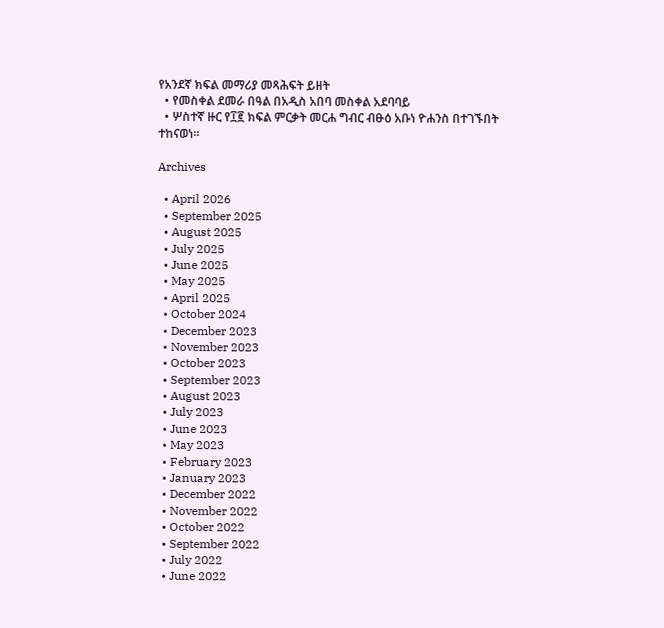የአንደኛ ክፍል መማሪያ መጻሕፍት ይዘት
  • የመስቀል ደመራ በዓል በአዲስ አበባ መስቀል አደባባይ
  • ሦስተኛ ዙር የ፲፪ ክፍል ምርቃት መርሐ ግብር ብፁዕ አቡነ ዮሐንስ በተገኙበት ተከናወነ።

Archives

  • April 2026
  • September 2025
  • August 2025
  • July 2025
  • June 2025
  • May 2025
  • April 2025
  • October 2024
  • December 2023
  • November 2023
  • October 2023
  • September 2023
  • August 2023
  • July 2023
  • June 2023
  • May 2023
  • February 2023
  • January 2023
  • December 2022
  • November 2022
  • October 2022
  • September 2022
  • July 2022
  • June 2022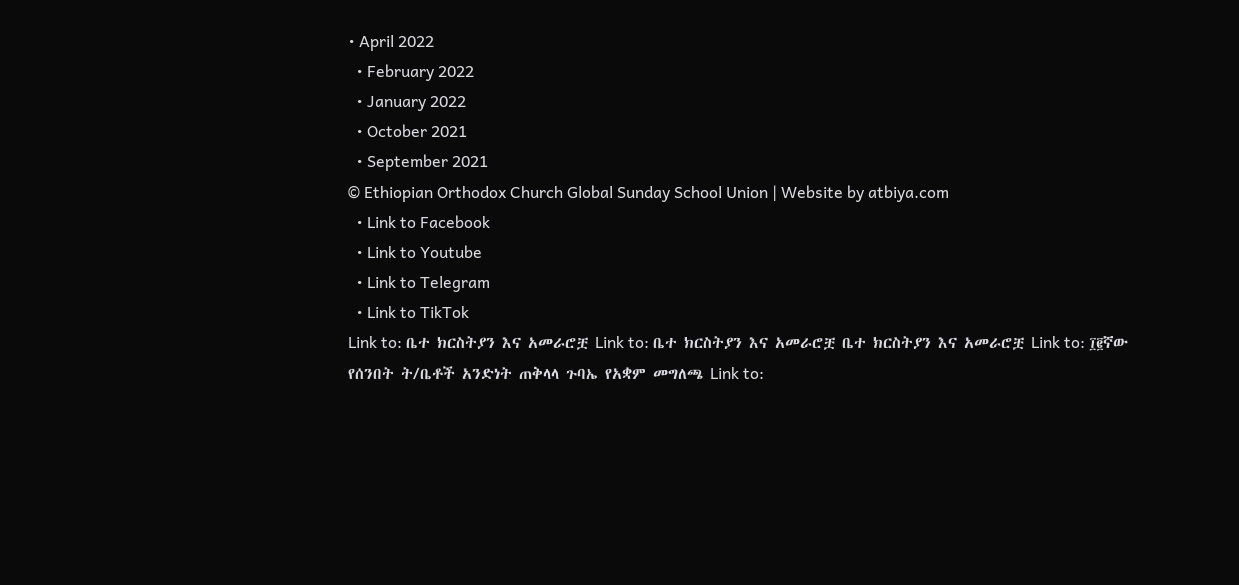• April 2022
  • February 2022
  • January 2022
  • October 2021
  • September 2021
© Ethiopian Orthodox Church Global Sunday School Union | Website by atbiya.com
  • Link to Facebook
  • Link to Youtube
  • Link to Telegram
  • Link to TikTok
Link to: ቤተ ክርስትያን እና አመራሮቿ Link to: ቤተ ክርስትያን እና አመራሮቿ ቤተ ክርስትያን እና አመራሮቿ Link to: ፲፪ኛው የሰንበት ት/ቤቶች አንድነት ጠቅላላ ጉባኤ የአቋም መግለጫ Link to: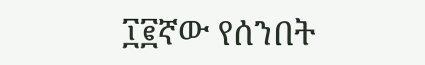፲፪ኛው የሰንበት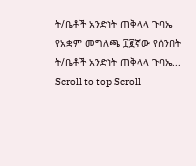ት/ቤቶች አንድነት ጠቅላላ ጉባኤ የአቋም መግለጫ ፲፪ኛው የሰንበት ት/ቤቶች አንድነት ጠቅላላ ጉባኤ...
Scroll to top Scroll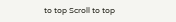to top Scroll to top